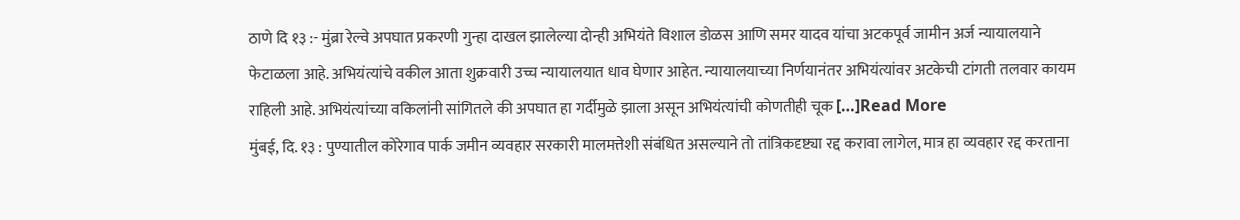ठाणे दि १३ :- मुंब्रा रेल्वे अपघात प्रकरणी गुन्हा दाखल झालेल्या दोन्ही अभियंते विशाल डोळस आणि समर यादव यांचा अटकपूर्व जामीन अर्ज न्यायालयाने फेटाळला आहे. अभियंत्यांचे वकील आता शुक्रवारी उच्च न्यायालयात धाव घेणार आहेत. न्यायालयाच्या निर्णयानंतर अभियंत्यांवर अटकेची टांगती तलवार कायम राहिली आहे. अभियंत्यांच्या वकिलांनी सांगितले की अपघात हा गर्दीमुळे झाला असून अभियंत्यांची कोणतीही चूक […]Read More
मुंबई, दि. १३ : पुण्यातील कोरेगाव पार्क जमीन व्यवहार सरकारी मालमत्तेशी संबंधित असल्याने तो तांत्रिकदृष्ट्या रद्द करावा लागेल, मात्र हा व्यवहार रद्द करताना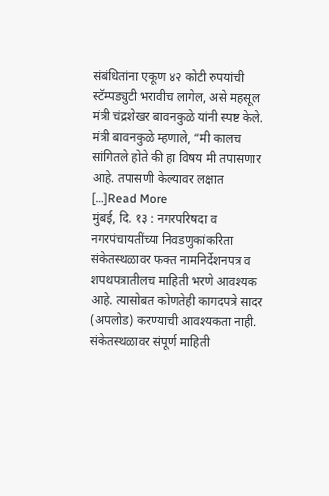संबंधितांना एकूण ४२ कोटी रुपयांची स्टॅम्पड्युटी भरावीच लागेल, असे महसूल मंत्री चंद्रशेखर बावनकुळे यांनी स्पष्ट केले. मंत्री बावनकुळे म्हणाले, “मी कालच सांगितले होते की हा विषय मी तपासणार आहे. तपासणी केल्यावर लक्षात […]Read More
मुंबई, दि. १३ : नगरपरिषदा व नगरपंचायतींच्या निवडणुकांकरिता संकेतस्थळावर फक्त नामनिर्देशनपत्र व शपथपत्रातीलच माहिती भरणे आवश्यक आहे. त्यासोबत कोणतेही कागदपत्रे सादर (अपलोड) करण्याची आवश्यकता नाही. संकेतस्थळावर संपूर्ण माहिती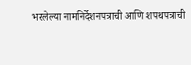भरलेल्या नामनिर्देशनपत्राची आणि शपथपत्राची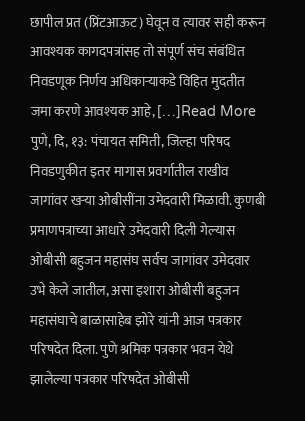छापील प्रत (प्रिंटआऊट) घेवून व त्यावर सही करून आवश्यक कागदपत्रांसह तो संपूर्ण संच संबंधित निवडणूक निर्णय अधिकाऱ्याकडे विहित मुदतीत जमा करणे आवश्यक आहे, […]Read More
पुणे, दि, १३: पंचायत समिती, जिल्हा परिषद निवडणुकीत इतर मागास प्रवर्गातील राखीव जागांवर खऱ्या ओबीसींना उमेदवारी मिळावी. कुणबी प्रमाणपत्राच्या आधारे उमेदवारी दिली गेल्यास ओबीसी बहुजन महासंघ सर्वच जागांवर उमेदवार उभे केले जातील, असा इशारा ओबीसी बहुजन महासंघाचे बाळासाहेब झोरे यांनी आज पत्रकार परिषदेत दिला. पुणे श्रमिक पत्रकार भवन येथे झालेल्या पत्रकार परिषदेत ओबीसी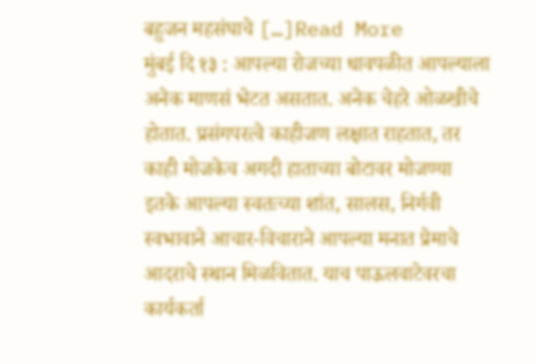बहुजन महसंघाचे […]Read More
मुंबई दि १३ : आपल्या रोजच्या धावपळीत आपल्याला अनेक माणसं भेटत असतात. अनेक चेहरे ओळखीचे होतात. प्रसंगपरत्वे काहीजण लक्षात राहतात, तर काही मोजकेच अगदी हाताच्या बोटावर मोजण्या इतके आपल्या स्वतःच्या शांत, सालस, निर्गवी स्वभावाने आचार-विचाराने आपल्या मनात प्रेमाचे आदराचे स्थान मिळवितात. याच पाऊलवाटेवरचा कार्यकर्ता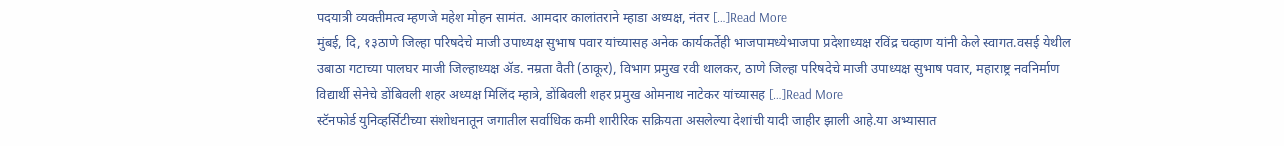पदयात्री व्यक्तीमत्व म्हणजे महेश मोहन सामंत. आमदार कालांतराने म्हाडा अध्यक्ष, नंतर […]Read More
मुंबई, दि, १३ठाणे जिल्हा परिषदेचे माजी उपाध्यक्ष सुभाष पवार यांच्यासह अनेक कार्यकर्तेही भाजपामध्येभाजपा प्रदेशाध्यक्ष रविंद्र चव्हाण यांनी केले स्वागत.वसई येथील उबाठा गटाच्या पालघर माजी जिल्हाध्यक्ष ॲड. नम्रता वैती (ठाकूर), विभाग प्रमुख रवी थालकर, ठाणे जिल्हा परिषदेचे माजी उपाध्यक्ष सुभाष पवार, महाराष्ट्र नवनिर्माण विद्यार्थी सेनेचे डोंबिवली शहर अध्यक्ष मिलिंद म्हात्रे, डोंबिवली शहर प्रमुख ओमनाथ नाटेकर यांच्यासह […]Read More
स्टॅनफोर्ड युनिव्हर्सिटीच्या संशोधनातून जगातील सर्वाधिक कमी शारीरिक सक्रियता असलेल्या देशांची यादी जाहीर झाली आहे.या अभ्यासात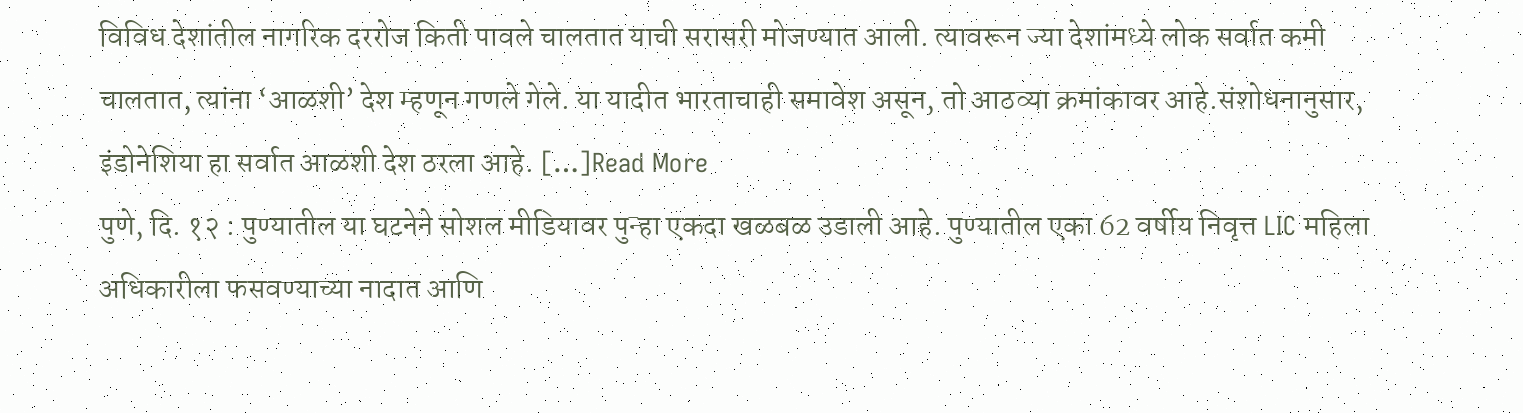विविध देशांतील नागरिक दररोज किती पावले चालतात याची सरासरी मोजण्यात आली. त्यावरून ज्या देशांमध्ये लोक सर्वात कमी चालतात, त्यांना ‘आळशी’ देश म्हणून गणले गेले. या यादीत भारताचाही समावेश असून, तो आठव्या क्रमांकावर आहे.संशोधनानुसार, इंडोनेशिया हा सर्वात आळशी देश ठरला आहे. […]Read More
पुणे, दि. १२ : पुण्यातील या घटनेने सोशल मीडियावर पुन्हा एकदा खळबळ उडाली आहे. पुण्यातील एका 62 वर्षीय निवृत्त LIC महिला अधिकारीला फसवण्याच्या नादात आणि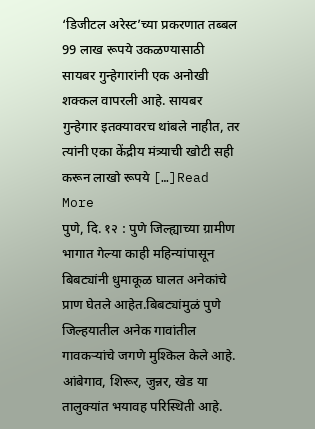‘डिजीटल अरेस्ट’च्या प्रकरणात तब्बल 99 लाख रूपये उकळण्यासाठी सायबर गुन्हेगारांनी एक अनोखी शक्कल वापरली आहे. सायबर गुन्हेगार इतक्यावरच थांबले नाहीत, तर त्यांनी एका केंद्रीय मंत्र्याची खोटी सही करून लाखो रूपये […]Read More
पुणे, दि. १२ : पुणे जिल्ह्याच्या ग्रामीण भागात गेल्या काही महिन्यांपासून बिबट्यांनी धुमाकूळ घालत अनेकांचे प्राण घेतले आहेत.बिबट्यांमुळं पुणे जिल्हयातील अनेक गावांतील गावकऱ्यांचे जगणे मुश्किल केले आहे. आंबेगाव, शिरूर, जुन्नर, खेड या तालुक्यांत भयावह परिस्थिती आहे.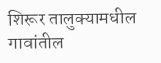शिरूर तालुक्यामधील गावांतील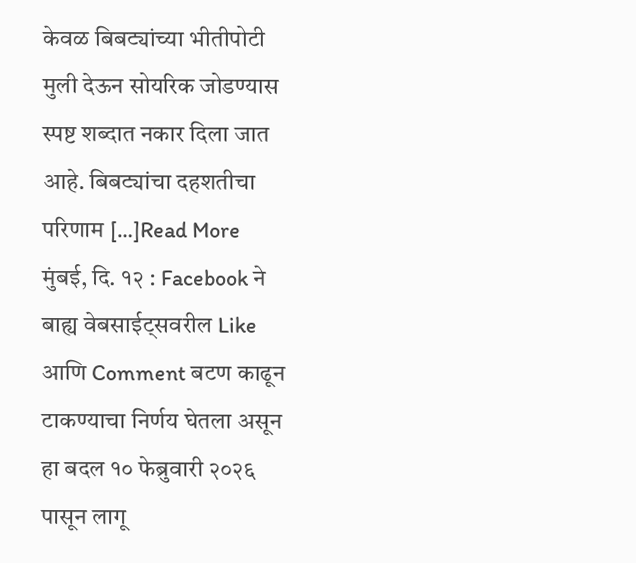केवळ बिबट्यांच्या भीतीपोटी मुली देऊन सोयरिक जोडण्यास स्पष्ट शब्दात नकार दिला जात आहे. बिबट्यांचा दहशतीचा परिणाम […]Read More
मुंबई, दि. १२ : Facebook ने बाह्य वेबसाईट्सवरील Like आणि Comment बटण काढून टाकण्याचा निर्णय घेतला असून हा बदल १० फेब्रुवारी २०२६ पासून लागू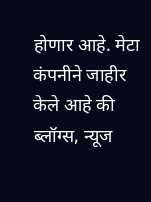होणार आहे. मेटा कंपनीने जाहीर केले आहे की ब्लॉग्स, न्यूज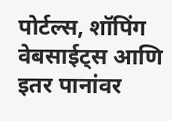पोर्टल्स, शॉपिंग वेबसाईट्स आणि इतर पानांवर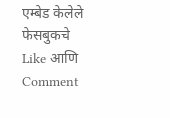एम्बेड केलेले फेसबुकचे Like आणि Comment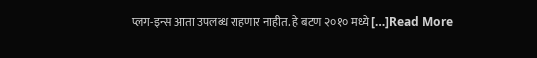प्लग-इन्स आता उपलब्ध राहणार नाहीत. हे बटण २०१० मध्ये […]Read More